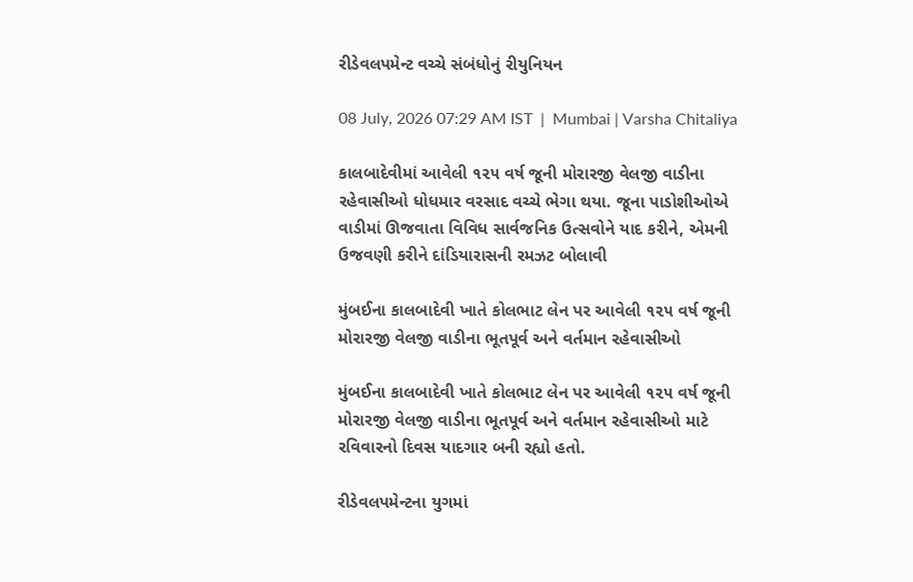રીડેવલપમેન્ટ વચ્ચે સંબંધોનું રીયુનિયન

08 July, 2026 07:29 AM IST  |  Mumbai | Varsha Chitaliya

કાલબાદેવીમાં આવેલી ૧૨૫ વર્ષ જૂની મોરારજી વેલજી વાડીના રહેવાસીઓ ધોધમાર વરસાદ વચ્ચે ભેગા થયા. જૂના પાડોશીઓએ વાડીમાં ઊજવાતા વિવિધ સાર્વજનિક ઉત્સવોને યાદ કરીને, એમની ઉજવણી કરીને દાંડિયારાસની રમઝટ બોલાવી

મુંબઈના કાલબાદેવી ખાતે કોલભાટ લેન પર આવેલી ૧૨૫ વર્ષ જૂની મોરારજી વેલજી વાડીના ભૂતપૂર્વ અને વર્તમાન રહેવાસીઓ

મુંબઈના કાલબાદેવી ખાતે કોલભાટ લેન પર આવેલી ૧૨૫ વર્ષ જૂની મોરારજી વેલજી વાડીના ભૂતપૂર્વ અને વર્તમાન રહેવાસીઓ માટે રવિવારનો દિવસ યાદગાર બની રહ્યો હતો.

રીડેવલપમેન્ટના યુગમાં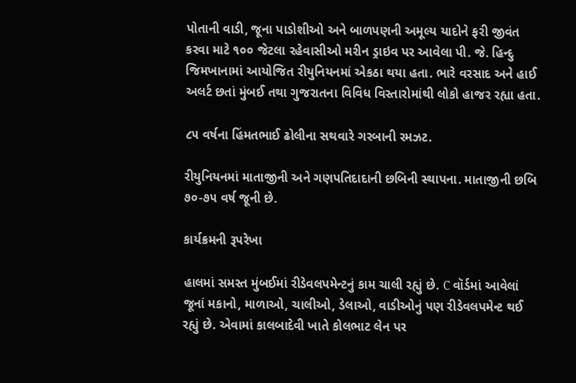પોતાની વાડી, જૂના પાડોશીઓ અને બાળપણની અમૂલ્ય યાદોને ફરી જીવંત કરવા માટે ૧૦૦ જેટલા રહેવાસીઓ મરીન ડ્રાઇવ પર આવેલા પી. જે. હિન્દુ જિમખાનામાં આયોજિત રીયુનિયનમાં એકઠા થયા હતા. ભારે વરસાદ અને હાઈ અલર્ટ છતાં મુંબઈ તથા ગુજરાતના વિવિધ વિસ્તારોમાંથી લોકો હાજર રહ્યા હતા.

૮૫ વર્ષના હિંમતભાઈ ઢોલીના સથવારે ગરબાની રમઝટ.

રીયુનિયનમાં માતાજીની અને ગણપતિદાદાની છબિની સ્થાપના. માતાજીની છબિ ૭૦-૭૫ વર્ષ જૂની છે.

કાર્યક્રમની રૂપરેખા

હાલમાં સમસ્ત મુંબઈમાં રીડેવલપમેન્ટનું કામ ચાલી રહ્યું છે. C વૉર્ડમાં આવેલાં જૂનાં મકાનો, માળાઓ, ચાલીઓ, ડેલાઓ, વાડીઓનું પણ રીડેવલપમેન્ટ થઈ રહ્યું છે. એવામાં કાલબાદેવી ખાતે કોલભાટ લેન પર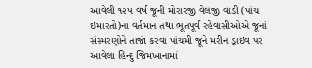આવેલી ૧૨૫ વર્ષ જૂની મોરારજી વેલજી વાડી (પાંચ ઇમારતો)ના વર્તમાન તથા ભૂતપૂર્વ રહેવાસીઓએ જૂનાં સંસ્મરણોને તાજાં કરવા પાંચમી જૂને મરીન ડ્રાઇવ પર આવેલા હિન્દુ જિમખાનામાં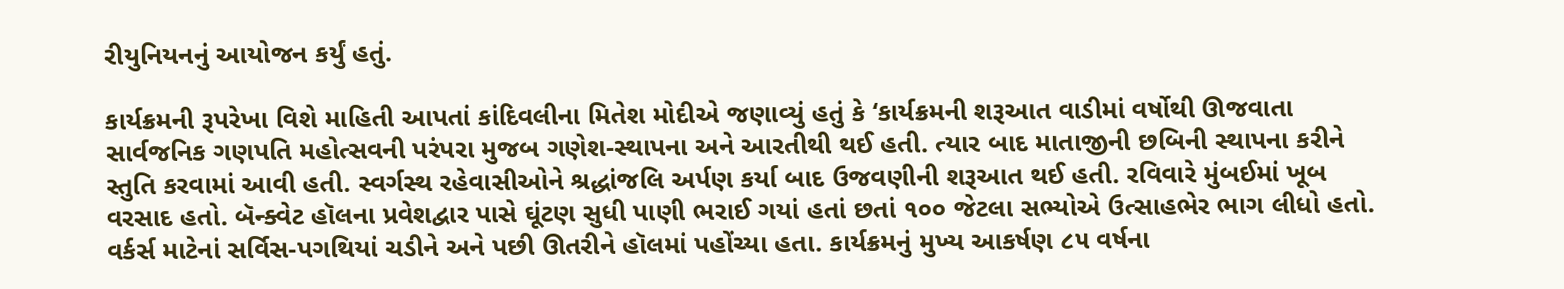રીયુનિયનનું આયોજન કર્યું હતું.

કાર્યક્રમની રૂપરેખા વિશે માહિતી આપતાં કાંદિવલીના મિતેશ મોદીએ જણાવ્યું હતું કે ‘કાર્યક્રમની શરૂઆત વાડીમાં વર્ષોથી ઊજવાતા સાર્વજનિક ગણપતિ મહોત્સવની પરંપરા મુજબ ગણેશ-સ્થાપના અને આરતીથી થઈ હતી. ત્યાર બાદ માતાજીની છબિની સ્થાપના કરીને સ્તુતિ કરવામાં આ‍વી હતી. સ્વર્ગસ્થ રહેવાસીઓને શ્રદ્ધાંજલિ અર્પણ કર્યા બાદ ઉજવણીની શરૂઆત થઈ હતી. રવિવારે મુંબઈમાં ખૂબ વરસાદ હતો. બૅન્ક્વેટ હૉલના પ્રવેશદ્વાર પાસે ઘૂંટણ સુધી પાણી ભરાઈ ગયાં હતાં છતાં ૧૦૦ જેટલા સભ્યોએ ઉત્સાહભેર ભાગ લીધો હતો. વર્કર્સ માટેનાં સર્વિસ-પગથિયાં ચડીને અને પછી ઊતરીને હૉલમાં પહોંચ્યા હતા. કાર્યક્રમનું મુખ્ય આકર્ષણ ૮૫ વર્ષના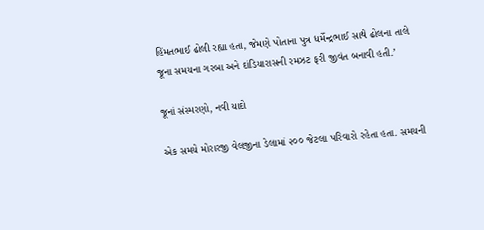હિંમતભાઈ ઢોલી રહ્યા હતા, જેમણે પોતાના પુત્ર ધર્મેન્દ્રભાઈ સાથે ઢોલના તાલે જૂના સમયના ગરબા અને દાંડિયારાસની રમઝટ ફરી જીવંત બનાવી હતી.’

જૂનાં સંસ્મરણો, નવી યાદો

એક સમયે મોરારજી વેલજીના ડેલામાં ૨૦૦ જેટલા પરિવારો રહેતા હતા. સમયની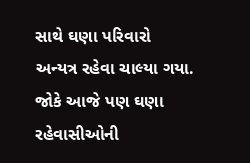સાથે ઘણા પરિવારો અન્યત્ર રહેવા ચાલ્યા ગયા. જોકે આજે પણ ઘણા રહેવાસીઓની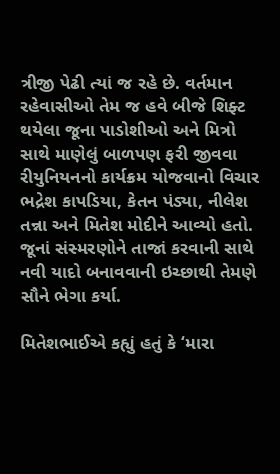ત્રીજી પેઢી ત્યાં જ રહે છે. વર્તમાન રહેવાસીઓ તેમ જ હવે બીજે શિફ્ટ થયેલા જૂના પાડોશીઓ અને મિત્રો સાથે માણેલું બાળપણ ફરી જીવવા રીયુનિયનનો કાર્યક્રમ યોજવાનો વિચાર ભદ્રેશ કાપડિયા, કેતન પંડ્યા, નીલેશ તન્ના અને મિતેશ મોદીને આવ્યો હતો. જૂનાં સંસ્મરણોને તાજાં કરવાની સાથે નવી યાદો બનાવવાની ઇચ્છાથી તેમણે સૌને ભેગા કર્યા.

મિતેશભાઈએ કહ્યું હતું કે ‘મારા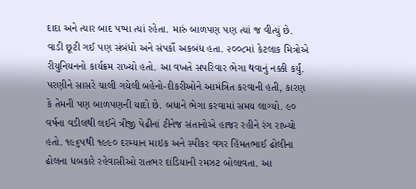દાદા અને ત્યાર બાદ પપ્પા ત્યાં રહેતા. મારું બાળપણ પણ ત્યાં જ વીત્યું છે. વાડી છૂટી ગઈ પણ સંબંધો અને સંપર્કો અકબંધ હતા. ૨૦૦૮માં કેટલાક મિત્રોએ રીયુનિયનનો કાર્યક્રમ રાખ્યો હતો. આ વખતે સપરિવાર ભેગા થવાનું નક્કી કર્યું. પરણીને સાસરે ચાલી ગયેલી બહેનો-દીકરીઓને આમંત્રિત કરવાની હતી, કારણ કે તેમની પણ બાળપણની યાદો છે. બધાને ભેગા કરવામાં સમય લાગ્યો. ૯૦ વર્ષના વડીલથી લઈને ત્રીજી પેઢીનાં ટીનેજ સંતાનોએ હાજર રહીને રંગ રાખ્યો હતો. ૧૯૬૫થી ૧૯૯૦ દરમ્યાન માઇક અને સ્પીકર વગર હિંમતભાઈ ઢોલીના ઢોલના ધબકારે રહેવાસીઓ રાતભર દાંડિયાની રમઝટ બોલાવતા. આ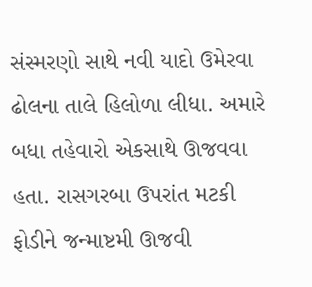સંસ્મરણો સાથે નવી યાદો ઉમેરવા ઢોલના તાલે હિલોળા લીધા. અમારે બધા તહેવારો એકસાથે ઊજવવા હતા. રાસગરબા ઉપરાંત મટકી ફોડીને જન્માષ્ટમી ઊજવી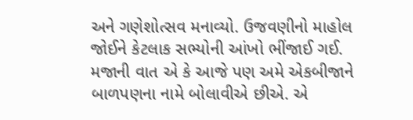અને ગણેશોત્સવ મનાવ્યો. ઉજવણીનો માહોલ જોઈને કેટલાક સભ્યોની આંખો ભીંજાઈ ગઈ. મજાની વાત એ કે આજે પણ અમે એકબીજાને બાળપણના નામે બોલાવીએ છીએ. એ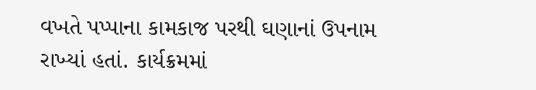વખતે પપ્પાના કામકાજ પરથી ઘણાનાં ઉપનામ રાખ્યાં હતાં. કાર્યક્રમમાં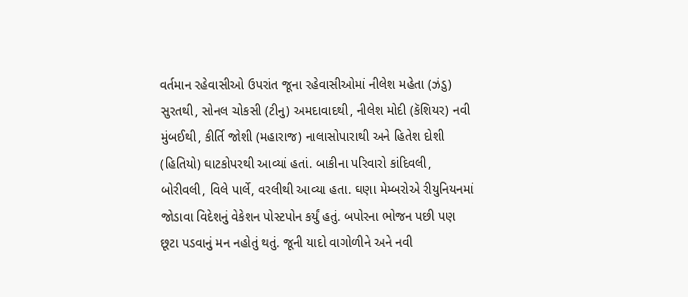વર્તમાન રહેવાસીઓ ઉપરાંત જૂના રહેવાસીઓમાં નીલેશ મહેતા (ઝંડુ) સુરતથી, સોનલ ચોકસી (ટીનુ) અમદાવાદથી, નીલેશ મોદી (કૅશિયર) નવી મુંબઈથી, કીર્તિ જોશી (મહારાજ) નાલાસોપારાથી અને હિતેશ દોશી (હિતિયો) ઘાટકોપરથી આવ્યાં હતાં. બાકીના પરિવારો કાંદિવલી, બોરીવલી, વિલે પાર્લે, વરલીથી આવ્યા હતા. ઘણા મેમ્બરોએ રીયુનિયનમાં જોડાવા વિદેશનું વેકેશન પોસ્ટપોન કર્યું હતું. બપોરના ભોજન પછી પણ છૂટા પડવાનું મન નહોતું થતું. જૂની યાદો વાગોળીને અને નવી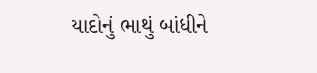યાદોનું ભાથું બાંધીને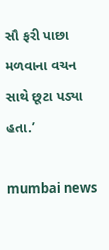સૌ ફરી પાછા મળવાના વચન સાથે છૂટા પડ્યા હતા.’

mumbai news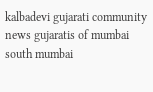kalbadevi gujarati community news gujaratis of mumbai south mumbai